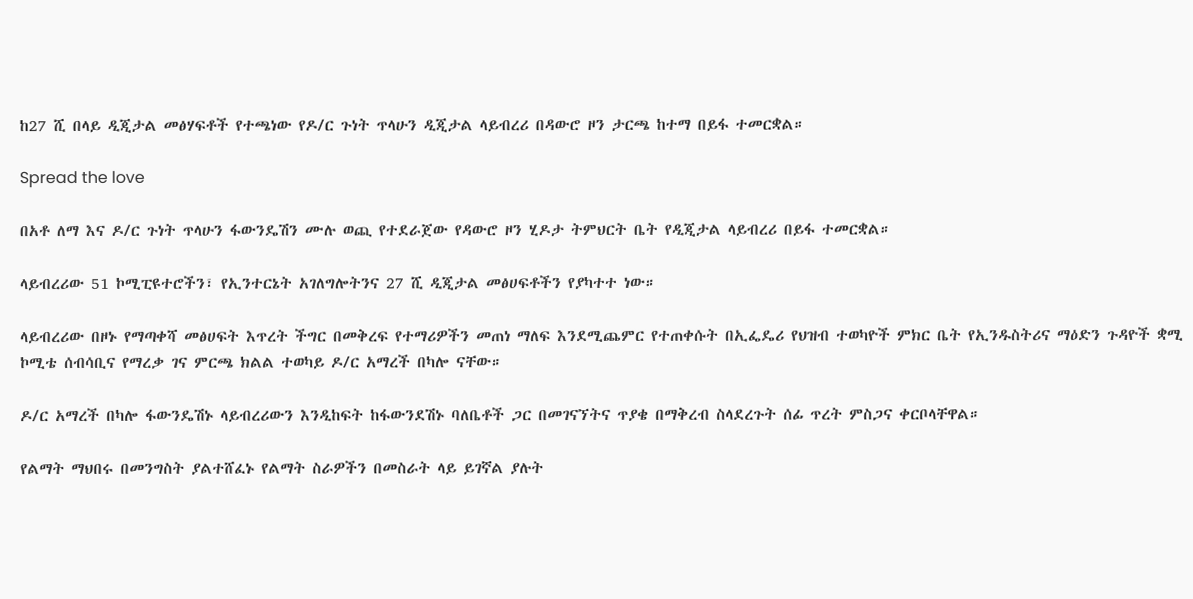ከ27 ሺ በላይ ዲጂታል መፅሃፍቶች የተጫነው የዶ/ር ጉነት ጥላሁን ዲጂታል ላይብረሪ በዳውሮ ዞን ታርጫ ከተማ በይፋ ተመርቋል።

Spread the love

በአቶ ለማ እና ዶ/ር ጉነት ጥላሁን ፋውንዴሽን ሙሉ ወጪ የተደራጀው የዳውሮ ዞን ሂዶታ ትምህርት ቤት የዲጂታል ላይብረሪ በይፋ ተመርቋል።

ላይብረሪው 51 ኮሚፒዩተሮችን፣ የኢንተርኔት አገለግሎትንና 27 ሺ ዲጂታል መፅሀፍቶችን የያካተተ ነው።

ላይብረሪው በዞኑ የማጣቀሻ መፅሀፍት እጥረት ችግር በመቅረፍ የተማሪዎችን መጠነ ማለፍ እንደሚጨምር የተጠቀሱት በኢፌዴሪ የህዝብ ተወካዮች ምክር ቤት የኢንዱስትሪና ማዕድን ጉዳዮች ቋሚ ኮሚቴ ሰብሳቢና የማረቃ ገና ምርጫ ክልል ተወካይ ዶ/ር አማረች በካሎ ናቸው።

ዶ/ር አማረች በካሎ ፋውንዴሽኑ ላይብረሪውን እንዲከፍት ከፋውንደሽኑ ባለቤቶች ጋር በመገናኘትና ጥያቄ በማቅረብ ስላደረጉት ሰፊ ጥረት ምስጋና ቀርቦላቸዋል።

የልማት ማህበሩ በመንግስት ያልተሸፈኑ የልማት ስራዎችን በመስራት ላይ ይገኛል ያሉት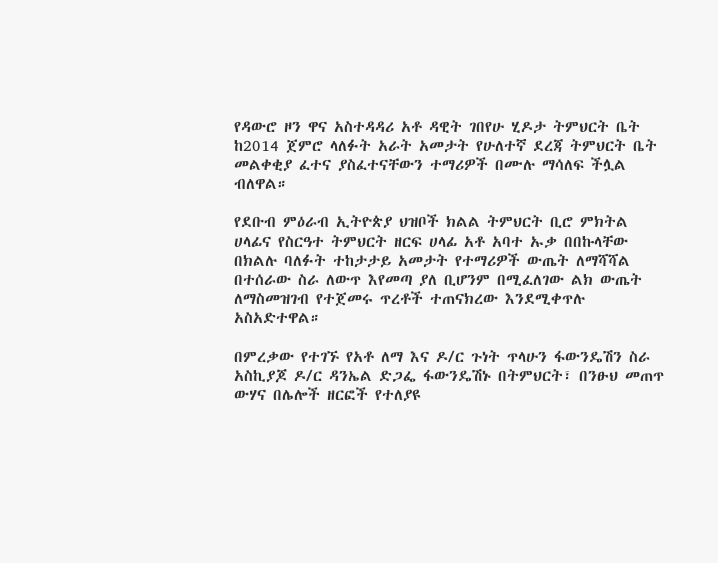የዳውሮ ዞን ዋና አስተዳዳሪ አቶ ዳዊት ገበየሁ ሂዶታ ትምህርት ቤት ከ2014 ጀምሮ ላለፉት አራት አመታት የሁለተኛ ደረጃ ትምህርት ቤት መልቀቂያ ፈተና ያስፈተናቸውን ተማሪዎች በሙሉ ማሳለፍ ችሏል ብለዋል።

የደቡብ ምዕራብ ኢትዮጵያ ህዝቦች ክልል ትምህርት ቢሮ ምክትል ሀላፊና የስርዓተ ትምህርት ዘርፍ ሀላፊ አቶ አባተ ኡቃ በበኩላቸው በክልሉ ባለፉት ተከታታይ አመታት የተማሪዎች ውጤት ለማሻሻል በተሰራው ስራ ለውጥ እየመጣ ያለ ቢሆንም በሚፈለገው ልክ ውጤት ለማስመዝገብ የተጀመሩ ጥረቶች ተጠናክረው እንደሚቀጥሉ አስአድተዋል።

በምረቃው የተገኙ የአቶ ለማ እና ዶ/ር ጉነት ጥላሁን ፋውንዴሽን ስራ አስኪያጆ ዶ/ር ዳንኤል ድጋፌ ፋውንዴሽኑ በትምህርት፣ በንፁህ መጠጥ ውሃና በሌሎች ዘርፎች የተለያዩ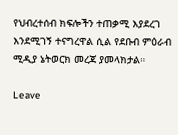የህብረተሰብ ክፍሎችን ተጠቃሚ እያደረገ እንደሚገኝ ተናግረዋል ሲል የደቡብ ምዕራብ ሚዲያ ኔትወርክ መረጃ ያመላክታል።

Leave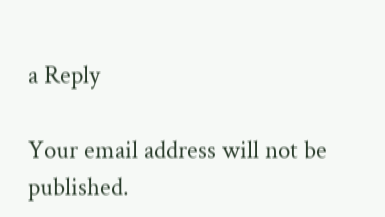a Reply

Your email address will not be published.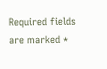Required fields are marked *